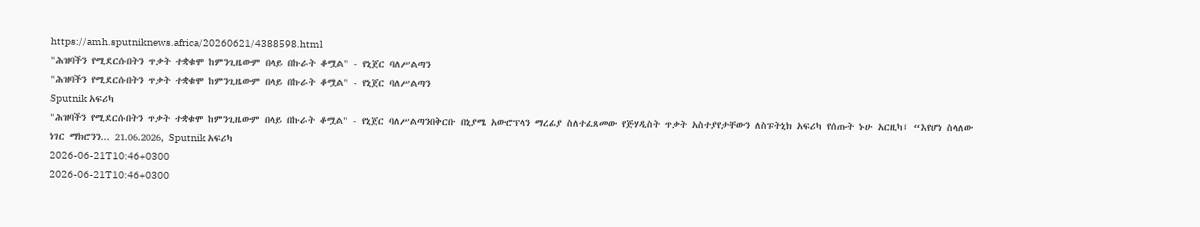https://amh.sputniknews.africa/20260621/4388598.html
"ሕዝባችን የሚደርሱበትን ጥቃት ተቋቁሞ ከምንጊዜውም በላይ በኩራት ቆሟል" - የኒጀር ባለሥልጣን
"ሕዝባችን የሚደርሱበትን ጥቃት ተቋቁሞ ከምንጊዜውም በላይ በኩራት ቆሟል" - የኒጀር ባለሥልጣን
Sputnik አፍሪካ
"ሕዝባችን የሚደርሱበትን ጥቃት ተቋቁሞ ከምንጊዜውም በላይ በኩራት ቆሟል" - የኒጀር ባለሥልጣንበቅርቡ በኒያሜ አውሮፕላን ማረፊያ ስለተፈጸመው የጅሃዲስት ጥቃት አስተያየታቸውን ለስፑትኒክ አፍሪካ የሰጡት ኑሁ አርዚካ፤ “እየሆነ ስላለው ነገር ማክሮንን... 21.06.2026, Sputnik አፍሪካ
2026-06-21T10:46+0300
2026-06-21T10:46+0300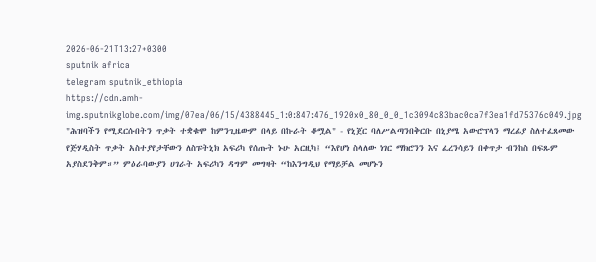2026-06-21T13:27+0300
sputnik africa
telegram sputnik_ethiopia
https://cdn.amh-img.sputnikglobe.com/img/07ea/06/15/4388445_1:0:847:476_1920x0_80_0_0_1c3094c83bac0ca7f3ea1fd75376c049.jpg
"ሕዝባችን የሚደርሱበትን ጥቃት ተቋቁሞ ከምንጊዜውም በላይ በኩራት ቆሟል" - የኒጀር ባለሥልጣንበቅርቡ በኒያሜ አውሮፕላን ማረፊያ ስለተፈጸመው የጅሃዲስት ጥቃት አስተያየታቸውን ለስፑትኒክ አፍሪካ የሰጡት ኑሁ አርዚካ፤ “እየሆነ ስላለው ነገር ማክሮንን እና ፈረንሳይን በቀጥታ ብንከስ በፍጹም አያስደንቅም።” ምዕራባውያን ሀገራት አፍሪካን ዳግም መግዛት “ከእንግዲህ የማይቻል መሆኑን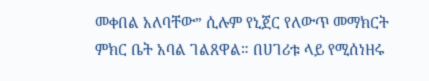መቀበል አለባቸው” ሲሉም የኒጀር የለውጥ መማክርት ምክር ቤት አባል ገልጸዋል። በሀገሪቱ ላይ የሚሰነዘሩ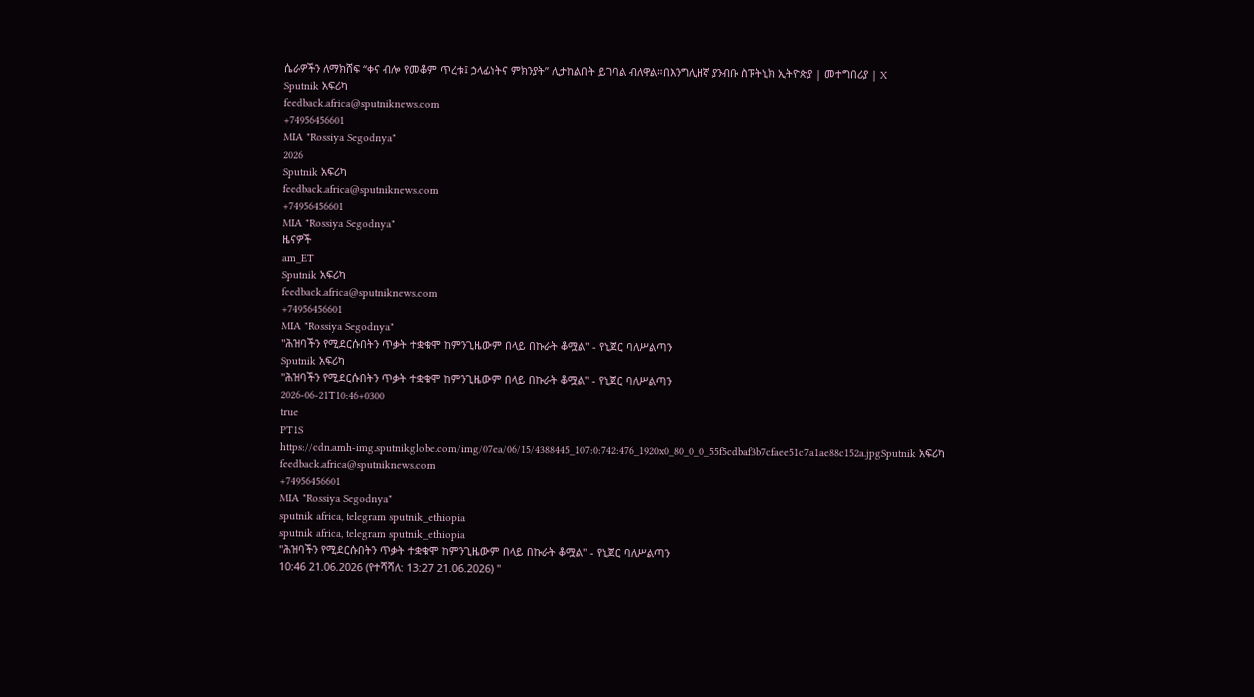ሴራዎችን ለማክሸፍ “ቀና ብሎ የመቆም ጥረቱ፤ ኃላፊነትና ምክንያት” ሊታከልበት ይገባል ብለዋል።በእንግሊዘኛ ያንብቡ ስፑትኒክ ኢትዮጵያ | መተግበሪያ | X
Sputnik አፍሪካ
feedback.africa@sputniknews.com
+74956456601
MIA "Rossiya Segodnya"
2026
Sputnik አፍሪካ
feedback.africa@sputniknews.com
+74956456601
MIA "Rossiya Segodnya"
ዜናዎች
am_ET
Sputnik አፍሪካ
feedback.africa@sputniknews.com
+74956456601
MIA "Rossiya Segodnya"
"ሕዝባችን የሚደርሱበትን ጥቃት ተቋቁሞ ከምንጊዜውም በላይ በኩራት ቆሟል" - የኒጀር ባለሥልጣን
Sputnik አፍሪካ
"ሕዝባችን የሚደርሱበትን ጥቃት ተቋቁሞ ከምንጊዜውም በላይ በኩራት ቆሟል" - የኒጀር ባለሥልጣን
2026-06-21T10:46+0300
true
PT1S
https://cdn.amh-img.sputnikglobe.com/img/07ea/06/15/4388445_107:0:742:476_1920x0_80_0_0_55f5cdbaf3b7cfaee51c7a1ae88c152a.jpgSputnik አፍሪካ
feedback.africa@sputniknews.com
+74956456601
MIA "Rossiya Segodnya"
sputnik africa, telegram sputnik_ethiopia
sputnik africa, telegram sputnik_ethiopia
"ሕዝባችን የሚደርሱበትን ጥቃት ተቋቁሞ ከምንጊዜውም በላይ በኩራት ቆሟል" - የኒጀር ባለሥልጣን
10:46 21.06.2026 (የተሻሻለ: 13:27 21.06.2026) "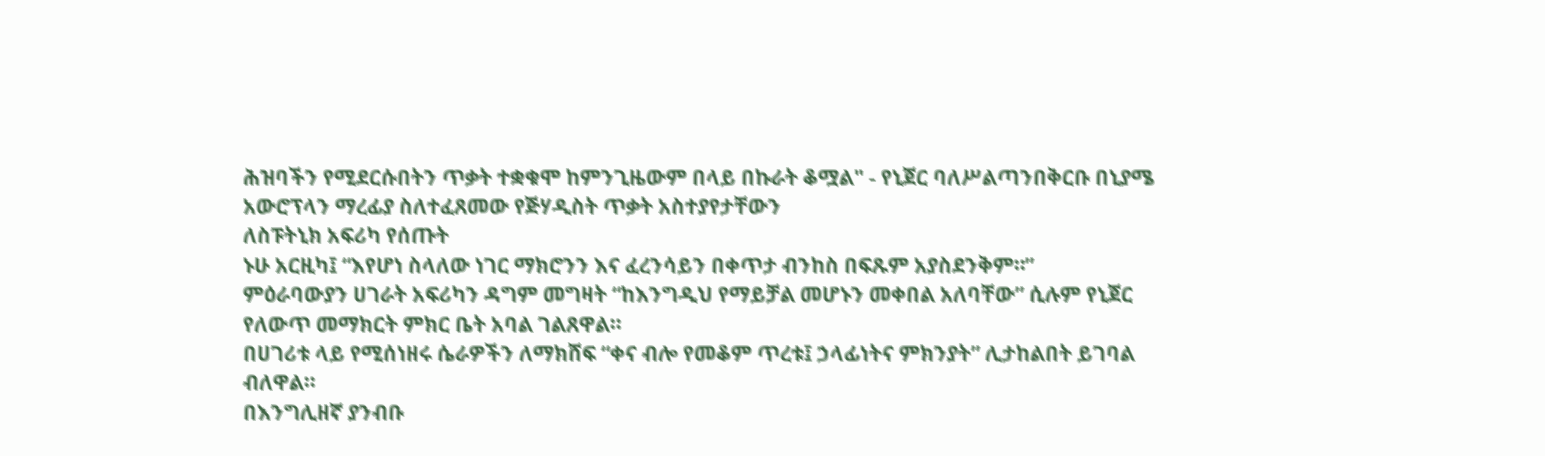ሕዝባችን የሚደርሱበትን ጥቃት ተቋቁሞ ከምንጊዜውም በላይ በኩራት ቆሟል" - የኒጀር ባለሥልጣንበቅርቡ በኒያሜ አውሮፕላን ማረፊያ ስለተፈጸመው የጅሃዲስት ጥቃት አስተያየታቸውን
ለስፑትኒክ አፍሪካ የሰጡት
ኑሁ አርዚካ፤ “እየሆነ ስላለው ነገር ማክሮንን እና ፈረንሳይን በቀጥታ ብንከስ በፍጹም አያስደንቅም።”
ምዕራባውያን ሀገራት አፍሪካን ዳግም መግዛት “ከእንግዲህ የማይቻል መሆኑን መቀበል አለባቸው” ሲሉም የኒጀር የለውጥ መማክርት ምክር ቤት አባል ገልጸዋል።
በሀገሪቱ ላይ የሚሰነዘሩ ሴራዎችን ለማክሸፍ “ቀና ብሎ የመቆም ጥረቱ፤ ኃላፊነትና ምክንያት” ሊታከልበት ይገባል ብለዋል።
በእንግሊዘኛ ያንብቡ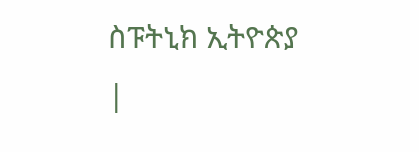ስፑትኒክ ኢትዮጵያ |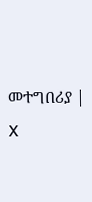መተግበሪያ | X